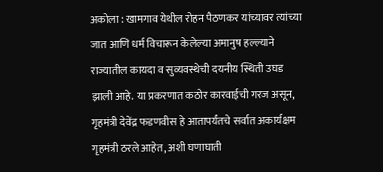अकोला : खामगाव येथील रोहन पैठणकर यांच्यावर त्यांच्या जात आणि धर्म विचारून केलेल्या अमानुष हल्ल्याने राज्यातील कायदा व सुव्यवस्थेची दयनीय स्थिती उघड झाली आहे. या प्रकरणात कठोर कारवाईची गरज असून, गृहमंत्री देवेंद्र फडणवीस हे आतापर्यंतचे सर्वात अकार्यक्षम गृहमंत्री ठरले आहेत, अशी घणाघाती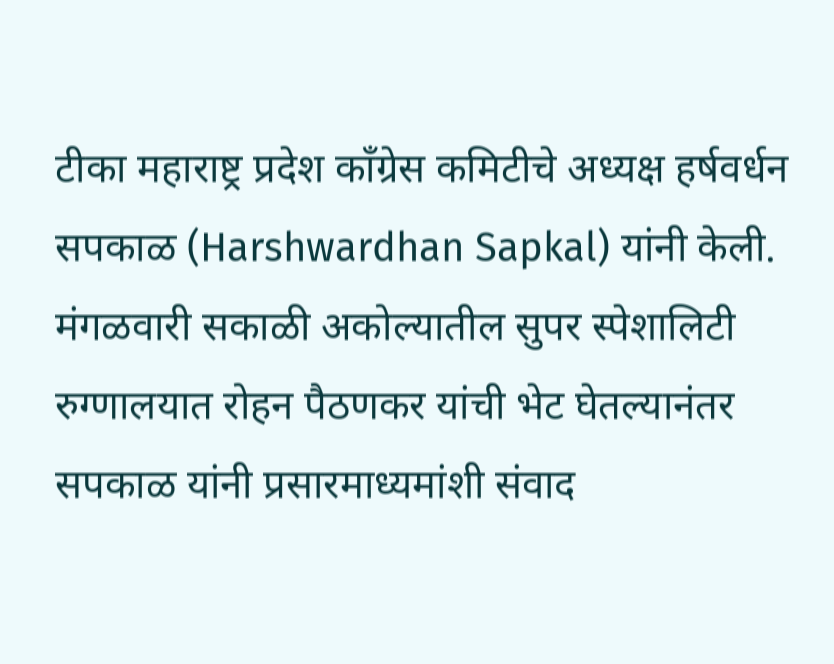टीका महाराष्ट्र प्रदेश काँग्रेस कमिटीचे अध्यक्ष हर्षवर्धन सपकाळ (Harshwardhan Sapkal) यांनी केली. मंगळवारी सकाळी अकोल्यातील सुपर स्पेशालिटी रुग्णालयात रोहन पैठणकर यांची भेट घेतल्यानंतर सपकाळ यांनी प्रसारमाध्यमांशी संवाद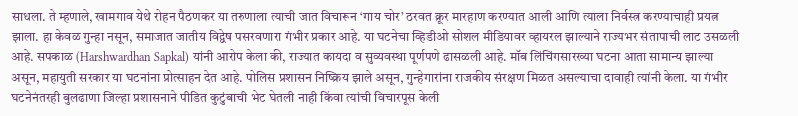साधला. ते म्हणाले, खामगाव येथे रोहन पैठणकर या तरुणाला त्याची जात विचारून ‘गाय चोर’ ठरवत क्रूर मारहाण करण्यात आली आणि त्याला निर्वस्त्र करण्याचाही प्रयत्न झाला. हा केवळ गुन्हा नसून, समाजात जातीय विद्वेष पसरवणारा गंभीर प्रकार आहे. या घटनेचा व्हिडीओ सोशल मीडियावर व्हायरल झाल्याने राज्यभर संतापाची लाट उसळली आहे. सपकाळ (Harshwardhan Sapkal) यांनी आरोप केला की, राज्यात कायदा व सुव्यवस्था पूर्णपणे ढासळली आहे. मॉब लिंचिंगसारख्या घटना आता सामान्य झाल्या असून, महायुती सरकार या घटनांना प्रोत्साहन देत आहे. पोलिस प्रशासन निष्क्रिय झाले असून, गुन्हेगारांना राजकीय संरक्षण मिळत असल्याचा दावाही त्यांनी केला. या गंभीर घटनेनंतरही बुलढाणा जिल्हा प्रशासनाने पीडित कुटुंबाची भेट घेतली नाही किंवा त्यांची विचारपूस केली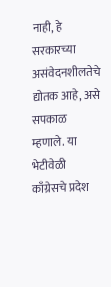नाही, हे सरकारच्या असंवेदनशीलतेचे द्योतक आहे, असे सपकाळ म्हणाले. या भेटीवेळी काँग्रेसचे प्रदेश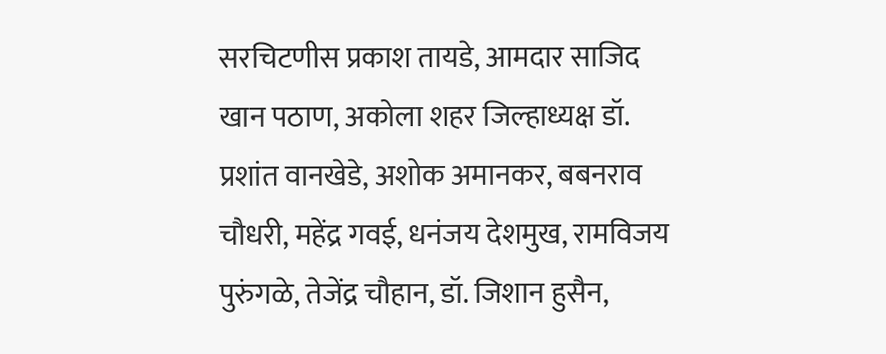सरचिटणीस प्रकाश तायडे, आमदार साजिद खान पठाण, अकोला शहर जिल्हाध्यक्ष डॉ. प्रशांत वानखेडे, अशोक अमानकर, बबनराव चौधरी, महेंद्र गवई, धनंजय देशमुख, रामविजय पुरुंगळे, तेजेंद्र चौहान, डॉ. जिशान हुसैन,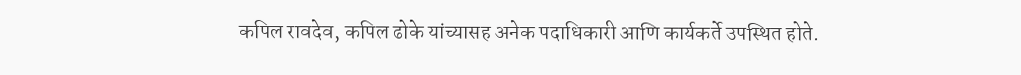कपिल रावदेव, कपिल ढोके यांच्यासह अनेक पदाधिकारी आणि कार्यकर्ते उपस्थित होते.